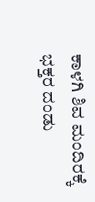ಕಾಳಗಿ ಶಿವ ಮಂದಿರಕ್ಕೆ ಭಕ್ತರ ದಂಡು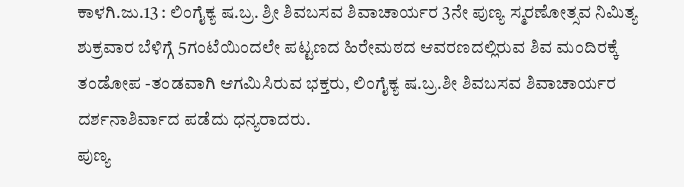ಕಾಳಗಿ.ಜು.13 : ಲಿಂಗೈಕ್ಯ ಷ.ಬ್ರ. ಶ್ರೀ ಶಿವಬಸವ ಶಿವಾಚಾರ್ಯರ 3ನೇ ಪುಣ್ಯ ಸ್ಮರಣೋತ್ಸವ ನಿಮಿತ್ಯ ಶುಕ್ರವಾರ ಬೆಳಿಗ್ಗೆ 5ಗಂಟೆಯಿಂದಲೇ ಪಟ್ಟಣದ ಹಿರೇಮಠದ ಆವರಣದಲ್ಲಿರುವ ಶಿವ ಮಂದಿರಕ್ಕೆ ತಂಡೋಪ -ತಂಡವಾಗಿ ಆಗಮಿಸಿರುವ ಭಕ್ತರು, ಲಿಂಗೈಕ್ಯ ಷ.ಬ್ರ.ಶೀ ಶಿವಬಸವ ಶಿವಾಚಾರ್ಯರ ದರ್ಶನಾಶಿರ್ವಾದ ಪಡೆದು ಧನ್ಯರಾದರು.
ಪುಣ್ಯ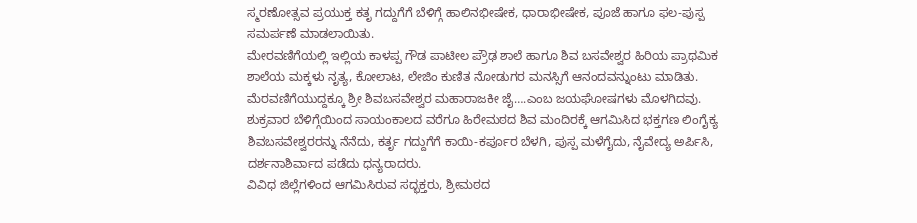ಸ್ಮರಣೋತ್ಸವ ಪ್ರಯುಕ್ತ ಕತೃ ಗದ್ದುಗೆಗೆ ಬೆಳಿಗ್ಗೆ ಹಾಲಿನಭೀಷೇಕ, ಧಾರಾಭೀಷೇಕ, ಪೂಜೆ ಹಾಗೂ ಫಲ-ಪುಸ್ಪ ಸಮರ್ಪಣೆ ಮಾಡಲಾಯಿತು.
ಮೇರವಣಿಗೆಯಲ್ಲಿ ಇಲ್ಲಿಯ ಕಾಳಪ್ಪ ಗೌಡ ಪಾಟೀಲ ಪ್ರೌಢ ಶಾಲೆ ಹಾಗೂ ಶಿವ ಬಸವೇಶ್ವರ ಹಿರಿಯ ಪ್ರಾಥಮಿಕ ಶಾಲೆಯ ಮಕ್ಕಳು ನೃತ್ಯ, ಕೋಲಾಟ, ಲೇಜಿಂ ಕುಣಿತ ನೋಡುಗರ ಮನಸ್ಸಿಗೆ ಆನಂದವನ್ನುಂಟು ಮಾಡಿತು.
ಮೆರವಣಿಗೆಯುದ್ದಕ್ಕೂ ಶ್ರೀ ಶಿವಬಸವೇಶ್ವರ ಮಹಾರಾಜಕೀ ಜೈ….ಎಂಬ ಜಯಘೋಷಗಳು ಮೊಳಗಿದವು.
ಶುಕ್ರವಾರ ಬೆಳಿಗ್ಗೆಯಿಂದ ಸಾಯಂಕಾಲದ ವರೆಗೂ ಹಿರೇಮಠದ ಶಿವ ಮಂದಿರಕ್ಕೆ ಆಗಮಿಸಿದ ಭಕ್ತಗಣ ಲಿಂಗೈಕ್ಯ ಶಿವಬಸವೇಶ್ವರರನ್ನು ನೆನೆದು, ಕರ್ತೃ ಗದ್ದುಗೆಗೆ ಕಾಯಿ-ಕರ್ಪೂರ ಬೆಳಗಿ, ಪುಸ್ಪ ಮಳೆಗೈದು, ನೈವೇದ್ಯ ಅರ್ಪಿಸಿ, ದರ್ಶನಾಶಿರ್ವಾದ ಪಡೆದು ಧನ್ಯರಾದರು.
ವಿವಿಧ ಜಿಲ್ಲೆಗಳಿಂದ ಆಗಮಿಸಿರುವ ಸದ್ಭಕ್ತರು, ಶ್ರೀಮಠದ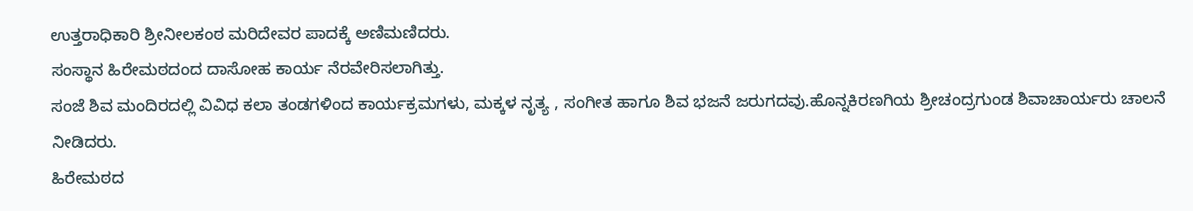ಉತ್ತರಾಧಿಕಾರಿ ಶ್ರೀನೀಲಕಂಠ ಮರಿದೇವರ ಪಾದಕ್ಕೆ ಅಣಿಮಣಿದರು.
ಸಂಸ್ಥಾನ ಹಿರೇಮಠದಂದ ದಾಸೋಹ ಕಾರ್ಯ ನೆರವೇರಿಸಲಾಗಿತ್ತು.
ಸಂಜೆ ಶಿವ ಮಂದಿರದಲ್ಲಿ ವಿವಿಧ ಕಲಾ ತಂಡಗಳಿಂದ ಕಾರ್ಯಕ್ರಮಗಳು, ಮಕ್ಕಳ ನೃತ್ಯ , ಸಂಗೀತ ಹಾಗೂ ಶಿವ ಭಜನೆ ಜರುಗದವು.ಹೊನ್ನಕಿರಣಗಿಯ ಶ್ರೀಚಂದ್ರಗುಂಡ ಶಿವಾಚಾರ್ಯರು ಚಾಲನೆ ನೀಡಿದರು.
ಹಿರೇಮಠದ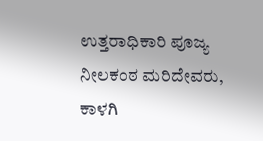ಉತ್ತರಾಧಿಕಾರಿ ಪೂಜ್ಯ ನೀಲಕಂಠ ಮರಿದೇವರು, ಕಾಳಗಿ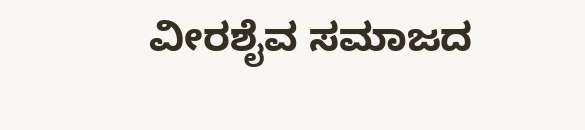ವೀರಶೈವ ಸಮಾಜದ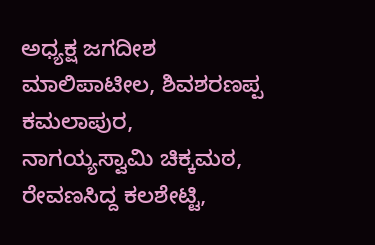ಅಧ್ಯಕ್ಷ ಜಗದೀಶ ಮಾಲಿಪಾಟೀಲ, ಶಿವಶರಣಪ್ಪ ಕಮಲಾಪುರ, ನಾಗಯ್ಯಸ್ವಾಮಿ ಚಿಕ್ಕಮಠ, ರೇವಣಸಿದ್ದ ಕಲಶೇಟ್ಟಿ,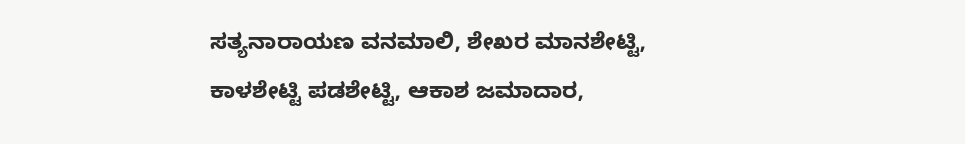ಸತ್ಯನಾರಾಯಣ ವನಮಾಲಿ, ಶೇಖರ ಮಾನಶೇಟ್ಟಿ, ಕಾಳಶೇಟ್ಟಿ ಪಡಶೇಟ್ಟಿ, ಆಕಾಶ ಜಮಾದಾರ,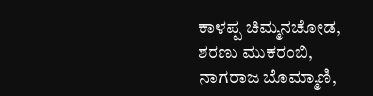ಕಾಳಪ್ಪ ಚಿಮ್ಮನಚೋಡ, ಶರಣು ಮುಕರಂಬಿ, ನಾಗರಾಜ ಬೊಮ್ಮಾಣಿ,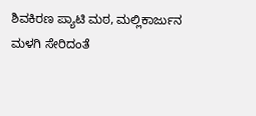ಶಿವಕಿರಣ ಪ್ಯಾಟಿ ಮಠ, ಮಲ್ಲಿಕಾರ್ಜುನ ಮಳಗಿ ಸೇರಿದಂತೆ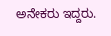ಅನೇಕರು ಇದ್ದರು.